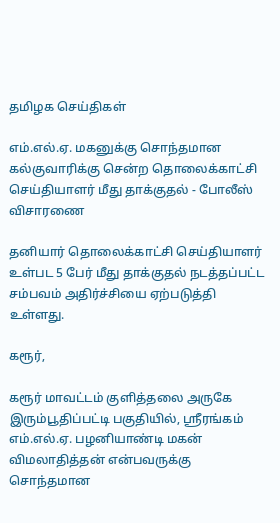தமிழக செய்திகள்

எம்.எல்.ஏ. மகனுக்கு சொந்தமான கல்குவாரிக்கு சென்ற தொலைக்காட்சி செய்தியாளர் மீது தாக்குதல் - போலீஸ் விசாரணை

தனியார் தொலைக்காட்சி செய்தியாளர் உள்பட 5 பேர் மீது தாக்குதல் நடத்தப்பட்ட சம்பவம் அதிர்ச்சியை ஏற்படுத்தி உள்ளது.

கரூர்,

கரூர் மாவட்டம் குளித்தலை அருகே இரும்பூதிப்பட்டி பகுதியில், ஸ்ரீரங்கம் எம்.எல்.ஏ. பழனியாண்டி மகன் விமலாதித்தன் என்பவருக்கு சொந்தமான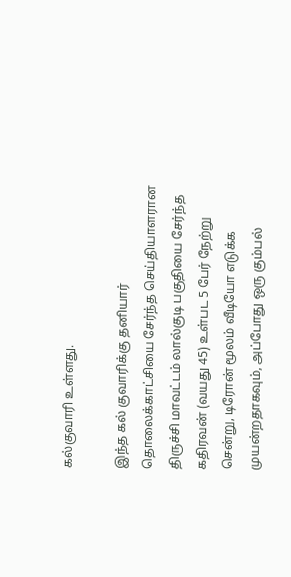கல்குவாரி உள்ளது.

இந்த கல் குவாரிக்கு தனியார் தொலைக்காட்சியை சேர்ந்த செய்தியாளரான திருச்சி மாவட்டம் லால்குடி பகுதியை சேர்ந்த கதிரவன் (வயது 45) உள்பட 5 பேர் நேற்று சென்று, டிரோன் மூலம் வீடியோ எடுக்க முயன்றதாகவும், அப்போது ஒரு கும்பல்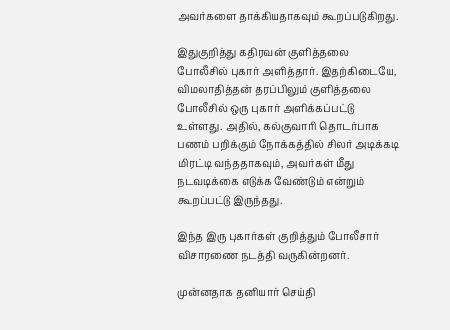அவர்களை தாக்கியதாகவும் கூறப்படுகிறது.

இதுகுறித்து கதிரவன் குளித்தலை போலீசில் புகார் அளித்தார். இதற்கிடையே, விமலாதித்தன் தரப்பிலும் குளித்தலை போலீசில் ஒரு புகார் அளிக்கப்பட்டு உள்ளது. அதில், கல்குவாரி தொடர்பாக பணம் பறிக்கும் நோக்கத்தில் சிலர் அடிக்கடி மிரட்டி வந்ததாகவும், அவர்கள் மீது நடவடிக்கை எடுக்க வேண்டும் என்றும் கூறப்பட்டு இருந்தது.

இந்த இரு புகார்கள் குறித்தும் போலீசார் விசாரணை நடத்தி வருகின்றனர்.

முன்னதாக தனியார் செய்தி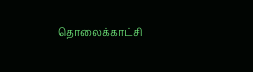தொலைக்காட்சி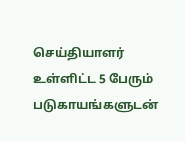செய்தியாளர் உள்ளிட்ட 5 பேரும் படுகாயங்களுடன்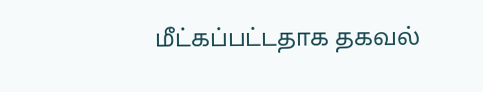மீட்கப்பட்டதாக தகவல்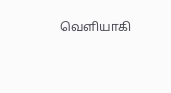வெளியாகி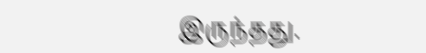இருந்தது.